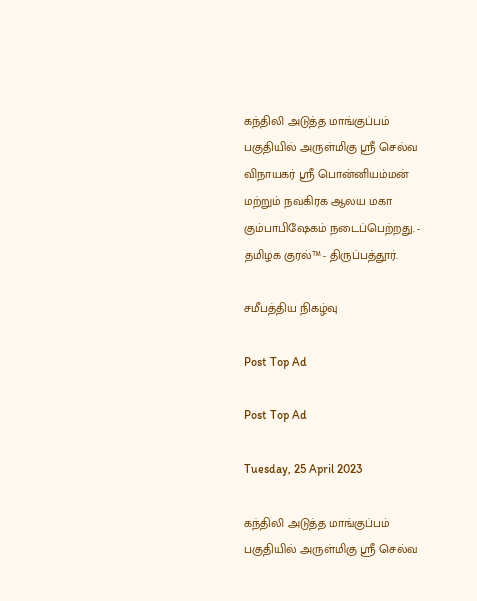கந்திலி அடுத்த மாங்குப்பம் பகுதியில் அருள்மிகு ஸ்ரீ செல்வ விநாயகர் ஸ்ரீ பொன்னியம்மன் மற்றும் நவகிரக ஆலய மகா கும்பாபிஷேகம் நடைப்பெற்றது. - தமிழக குரல்™ - திருப்பத்தூர்.

சமீபத்திய நிகழ்வு

Post Top Ad

Post Top Ad

Tuesday, 25 April 2023

கந்திலி அடுத்த மாங்குப்பம் பகுதியில் அருள்மிகு ஸ்ரீ செல்வ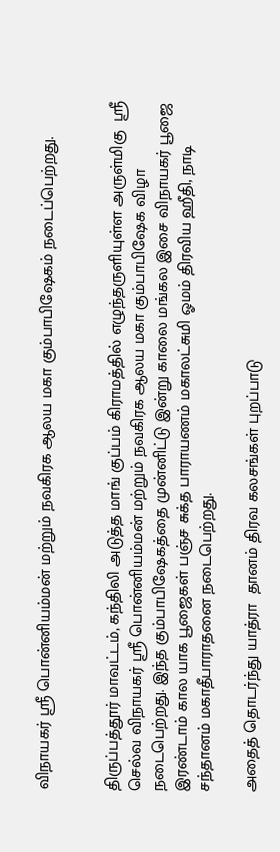விநாயகர் ஸ்ரீ பொன்னியம்மன் மற்றும் நவகிரக ஆலய மகா கும்பாபிஷேகம் நடைப்பெற்றது.


திருப்பத்தூர் மாவட்டம், கந்திலி அடுத்த மாங் குப்பம் கிராமத்தில் எழுந்தருளியுள்ள அருள்மிகு  ஸ்ரீ செல்வ விநாயகர் ஸ்ரீ பொன்னியம்மன் மற்றும் நவகிரக ஆலய மகா கும்பாபிஷேக விழா நடைபெற்றது. இந்த கும்பாபிஷேகத்தை முன்னிட்டு இன்று காலை மங்கல இசை விநாயகர் பூஜை இரண்டாம் கால யாக பூஜைகள் பஞ்ச சுக்த பாராயணம் மகாலட்சுமி ஓமம் திரவிய ஹீதி, நாடி சந்தானம் மகாதீபாராதனை நடைபெற்றது.

அதைத் தொடர்ந்து யாத்ரா  தானம் திரவ கலசங்கள் புறப்பாடு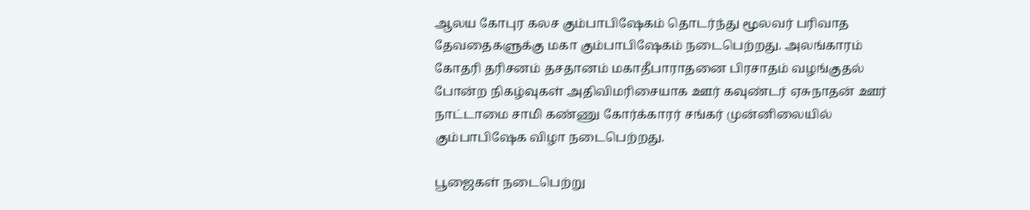ஆலய கோபுர கலச கும்பாபிஷேகம் தொடர்ந்து மூலவர் பரிவாத தேவதைகளுக்கு மகா கும்பாபிஷேகம் நடைபெற்றது. அலங்காரம் கோதரி தரிசனம் தசதானம் மகாதீபாராதனை பிரசாதம் வழங்குதல் போன்ற நிகழ்வுகள் அதிவிமரிசையாக ஊர் கவுண்டர் ஏசுநாதன் ஊர் நாட்டாமை சாமி கண்ணு கோர்க்காரர் சங்கர் முன்னிலையில் கும்பாபிஷேக விழா நடைபெற்றது.

பூஜைகள் நடைபெற்று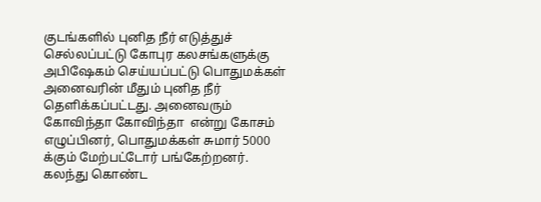குடங்களில் புனித நீர் எடுத்துச் செல்லப்பட்டு கோபுர கலசங்களுக்கு அபிஷேகம் செய்யப்பட்டு பொதுமக்கள் அனைவரின் மீதும் புனித நீர் தெளிக்கப்பட்டது. அனைவரும் கோவிந்தா கோவிந்தா  என்று கோசம் எழுப்பினர், பொதுமக்கள் சுமார் 5000 க்கும் மேற்பட்டோர் பங்கேற்றனர். கலந்து கொண்ட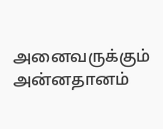அனைவருக்கும் அன்னதானம்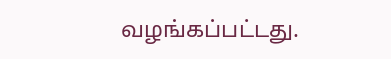வழங்கப்பட்டது.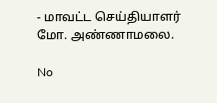- மாவட்ட செய்தியாளர் மோ. அண்ணாமலை.

No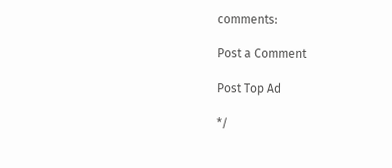comments:

Post a Comment

Post Top Ad

*/